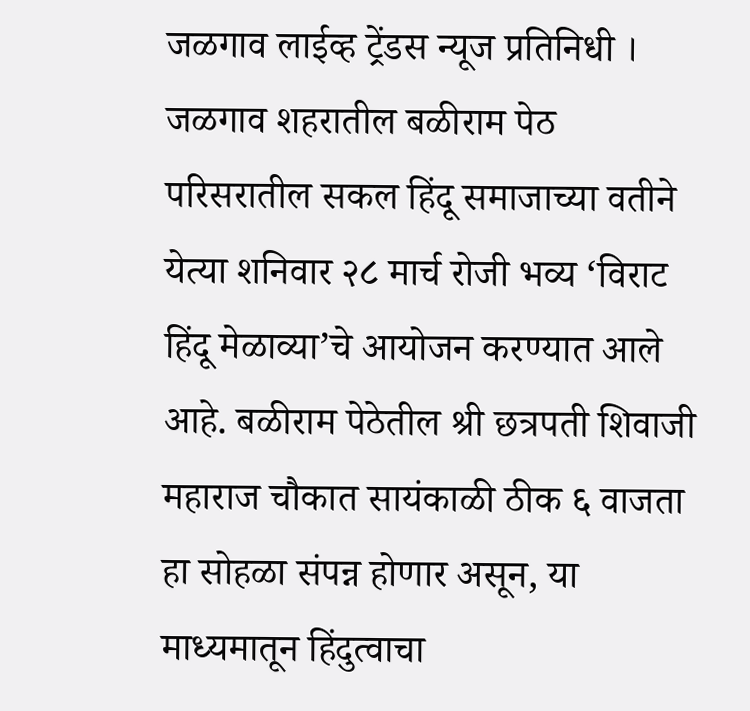जळगाव लाईव्ह ट्रेंडस न्यूज प्रतिनिधी । जळगाव शहरातील बळीराम पेठ परिसरातील सकल हिंदू समाजाच्या वतीने येत्या शनिवार २८ मार्च रोजी भव्य ‘विराट हिंदू मेळाव्या’चे आयोजन करण्यात आले आहे. बळीराम पेठेतील श्री छत्रपती शिवाजी महाराज चौकात सायंकाळी ठीक ६ वाजता हा सोहळा संपन्न होणार असून, या माध्यमातून हिंदुत्वाचा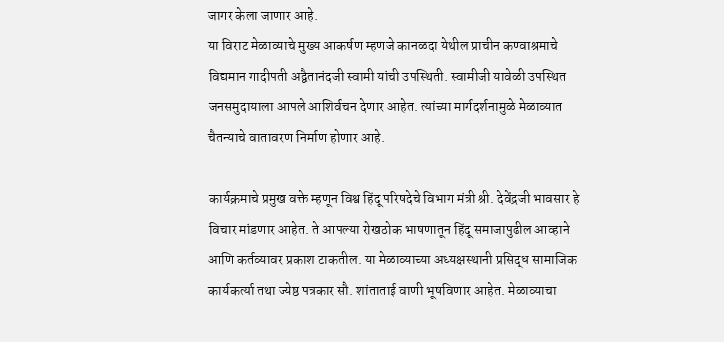जागर केला जाणार आहे.
या विराट मेळाव्याचे मुख्य आकर्षण म्हणजे कानळदा येथील प्राचीन कण्वाश्रमाचे विद्यमान गादीपती अद्वैतानंदजी स्वामी यांची उपस्थिती. स्वामीजी यावेळी उपस्थित जनसमुदायाला आपले आशिर्वचन देणार आहेत. त्यांच्या मार्गदर्शनामुळे मेळाव्यात चैतन्याचे वातावरण निर्माण होणार आहे.

कार्यक्रमाचे प्रमुख वक्ते म्हणून विश्व हिंदू परिषदेचे विभाग मंत्री श्री. देवेंद्रजी भावसार हे विचार मांडणार आहेत. ते आपल्या रोखठोक भाषणातून हिंदू समाजापुढील आव्हाने आणि कर्तव्यावर प्रकाश टाकतील. या मेळाव्याच्या अध्यक्षस्थानी प्रसिद्ध सामाजिक कार्यकर्त्या तथा ज्येष्ठ पत्रकार सौ. शांताताई वाणी भूषविणार आहेत. मेळाव्याचा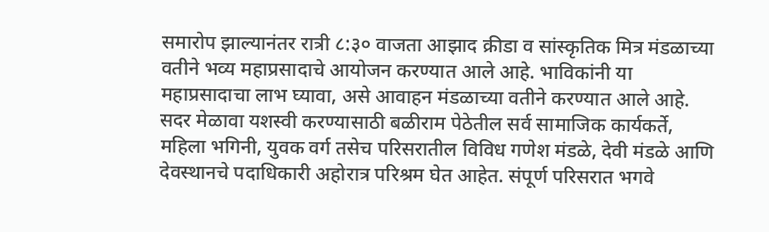समारोप झाल्यानंतर रात्री ८:३० वाजता आझाद क्रीडा व सांस्कृतिक मित्र मंडळाच्या वतीने भव्य महाप्रसादाचे आयोजन करण्यात आले आहे. भाविकांनी या महाप्रसादाचा लाभ घ्यावा, असे आवाहन मंडळाच्या वतीने करण्यात आले आहे.
सदर मेळावा यशस्वी करण्यासाठी बळीराम पेठेतील सर्व सामाजिक कार्यकर्ते, महिला भगिनी, युवक वर्ग तसेच परिसरातील विविध गणेश मंडळे, देवी मंडळे आणि देवस्थानचे पदाधिकारी अहोरात्र परिश्रम घेत आहेत. संपूर्ण परिसरात भगवे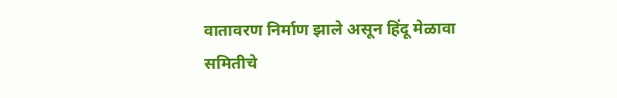वातावरण निर्माण झाले असून हिंदू मेळावा समितीचे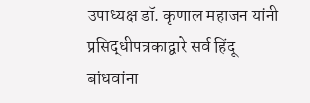उपाध्यक्ष डॉ. कृणाल महाजन यांनी प्रसिद्धीपत्रकाद्वारे सर्व हिंदू बांधवांना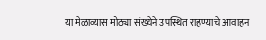या मेळाव्यास मोठ्या संख्येने उपस्थित राहण्याचे आवाहन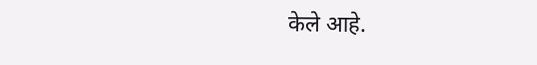केले आहे.